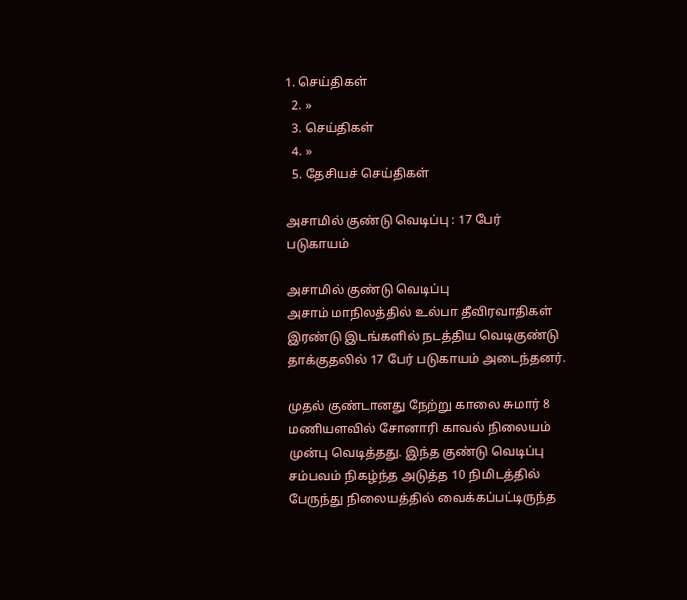1. செய்திகள்
  2. »
  3. செய்திகள்
  4. »
  5. தேசியச் செய்திகள்

அசாமில் குண்டு வெடிப்பு : 17 பேர் படுகாயம்

அசாமில் குண்டு வெடிப்பு
அசாம் மாநிலத்தில் உல்பா தீவிரவாதிகள் இரண்டு இடங்களில் நடத்திய வெடிகுண்டு தாக்குதலில் 17 பேர் படுகாயம் அடைந்தனர்.

முதல் குண்டானது நேற்று காலை சுமார் 8 மணியளவில் சோனாரி காவல் நிலையம் முன்பு வெடித்தது. இந்த குண்டு வெடிப்பு சம்பவம் நிகழ்ந்த அடுத்த 10 நிமிடத்தில் பேருந்து நிலையத்தில் வைக்கப்பட்டிருந்த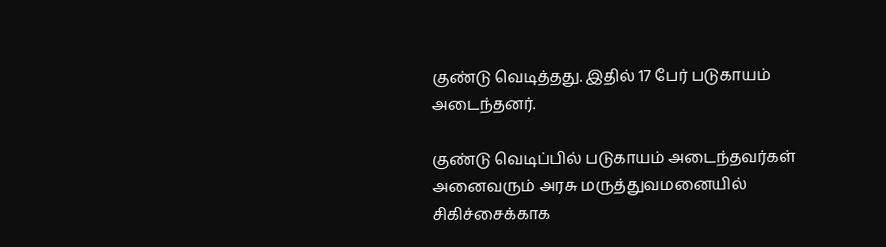குண்டு வெடித்தது. இதில் 17 பேர் படுகாயம் அடைந்தனர்.

குண்டு வெடிப்பில் படுகாயம் அடைந்தவர்கள் அனைவரும் அரசு மருத்துவமனையில் சிகிச்சைக்காக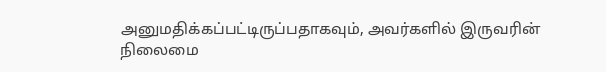அனுமதிக்கப்பட்டிருப்பதாகவும், அவர்களில் இருவரின் நிலைமை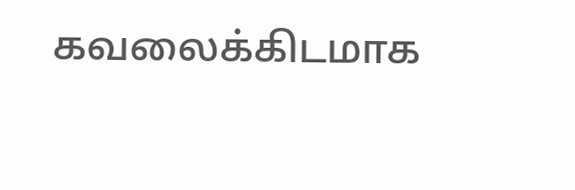கவலைக்கிடமாக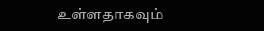உள்ளதாகவும்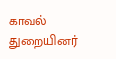காவல் துறையினர்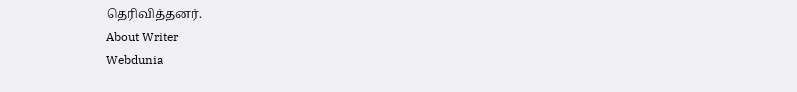தெரிவித்தனர்.
About Writer
Webdunia